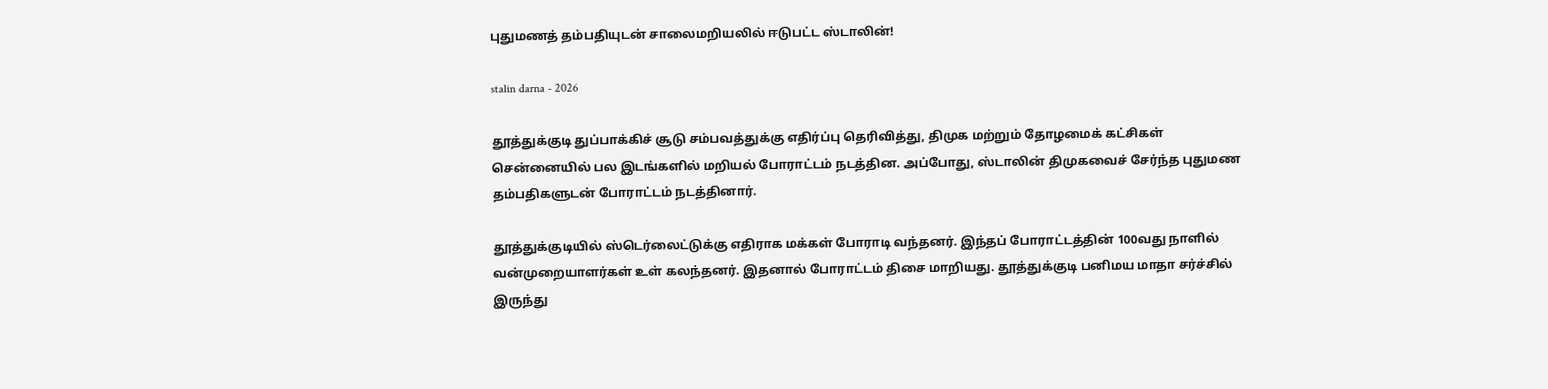புதுமணத் தம்பதியுடன் சாலைமறியலில் ஈடுபட்ட ஸ்டாலின்!

stalin darna - 2026

தூத்துக்குடி துப்பாக்கிச் சூடு சம்பவத்துக்கு எதிர்ப்பு தெரிவித்து, திமுக மற்றும் தோழமைக் கட்சிகள் சென்னையில் பல இடங்களில் மறியல் போராட்டம் நடத்தின. அப்போது, ஸ்டாலின் திமுகவைச் சேர்ந்த புதுமண தம்பதிகளுடன் போராட்டம் நடத்தினார்.

தூத்துக்குடியில் ஸ்டெர்லைட்டுக்கு எதிராக மக்கள் போராடி வந்தனர். இந்தப் போராட்டத்தின் 100வது நாளில் வன்முறையாளர்கள் உள் கலந்தனர். இதனால் போராட்டம் திசை மாறியது. தூத்துக்குடி பனிமய மாதா சர்ச்சில் இருந்து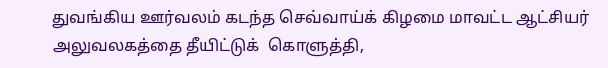துவங்கிய ஊர்வலம் கடந்த செவ்வாய்க் கிழமை மாவட்ட ஆட்சியர் அலுவலகத்தை தீயிட்டுக்  கொளுத்தி,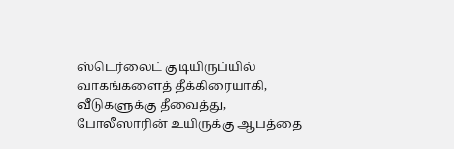ஸ்டெர்லைட் குடியிருப்யில் வாகங்களைத் தீக்கிரையாகி, வீடுகளுக்கு தீவைத்து, போலீஸாரின் உயிருக்கு ஆபத்தை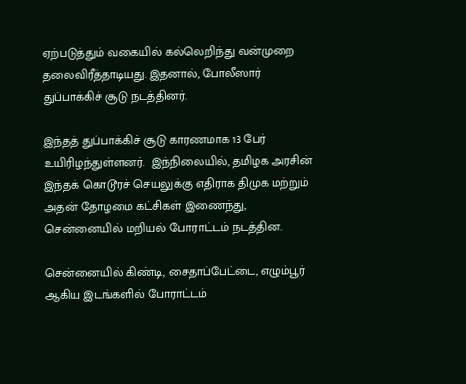ஏற்படுத்தும் வகையில் கல்லெறிந்து வன்முறை தலைவிரீத்தாடியது. இதனால், போலீஸார் துப்பாக்கிச் சூடு நடத்தினர்.

இந்தத் துப்பாக்கிச் சூடு காரணமாக 13 பேர் உயிரிழந்துள்ளனர்.  இந்நிலையில், தமிழக அரசின் இந்தக் கொடூரச் செயலுக்கு எதிராக திமுக மற்றும் அதன் தோழமை கட்சிகள் இணைந்து, சென்னையில் மறியல் போராட்டம் நடத்தின.

சென்னையில் கிண்டி, சைதாப்பேட்டை, எழும்பூர் ஆகிய இடங்களில் போராட்டம்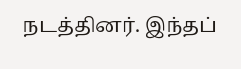நடத்தினர். இந்தப்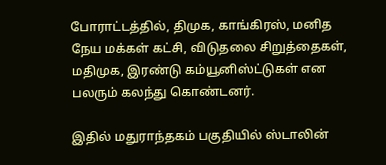போராட்டத்தில், திமுக, காங்கிரஸ், மனித நேய மக்கள் கட்சி, விடுதலை சிறுத்தைகள், மதிமுக, இரண்டு கம்யூனிஸ்ட்டுகள் என பலரும் கலந்து கொண்டனர்.

இதில் மதுராந்தகம் பகுதியில் ஸ்டாலின்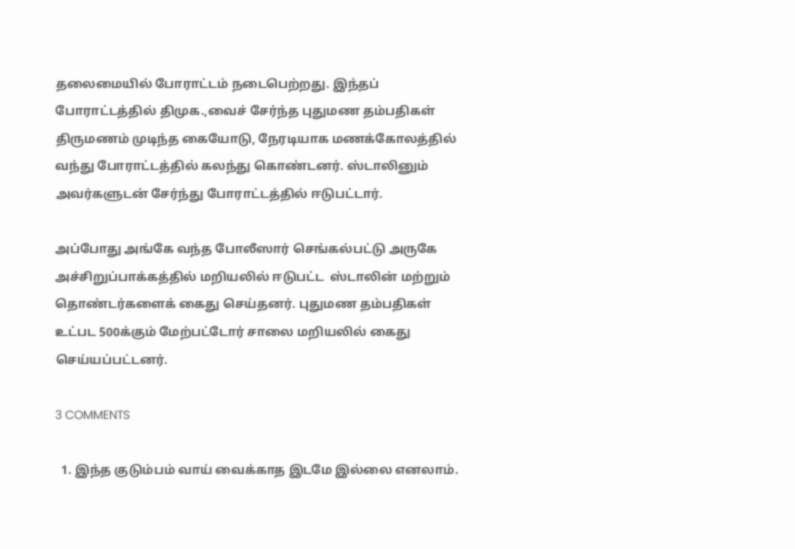தலைமையில் போராட்டம் நடைபெற்றது. இந்தப் போராட்டத்தில் திமுக.,வைச் சேர்ந்த புதுமண தம்பதிகள் திருமணம் முடிந்த கையோடு, நேரடியாக மணக்கோலத்தில் வந்து போராட்டத்தில் கலந்து கொண்டனர். ஸ்டாலினும் அவர்களுடன் சேர்ந்து போராட்டத்தில் ஈடுபட்டார்.

அப்போது அங்கே வந்த போலீஸார் செங்கல்பட்டு அருகே அச்சிறுப்பாக்கத்தில் மறியலில் ஈடுபட்ட  ஸ்டாலின் மற்றும் தொண்டர்களைக் கைது செய்தனர். புதுமண தம்பதிகள் உட்பட 500க்கும் மேற்பட்டோர் சாலை மறியலில் கைது செய்யப்பட்டனர்.

3 COMMENTS

  1. இந்த குடும்பம் வாய் வைக்காத இடமே இல்லை எனலாம்.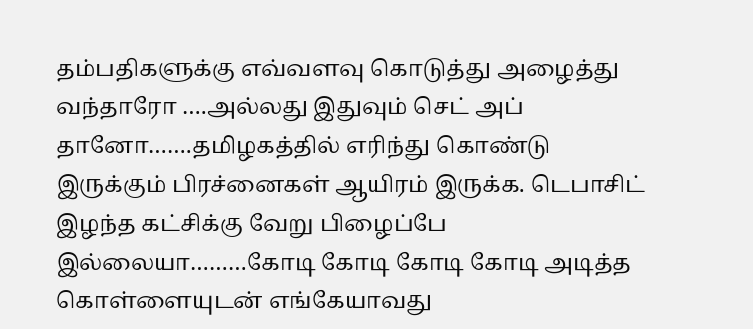தம்பதிகளுக்கு எவ்வளவு கொடுத்து அழைத்து வந்தாரோ ….அல்லது இதுவும் செட் அப் தானோ…….தமிழகத்தில் எரிந்து கொண்டு இருக்கும் பிரச்னைகள் ஆயிரம் இருக்க. டெபாசிட் இழந்த கட்சிக்கு வேறு பிழைப்பே இல்லையா………கோடி கோடி கோடி கோடி அடித்த கொள்ளையுடன் எங்கேயாவது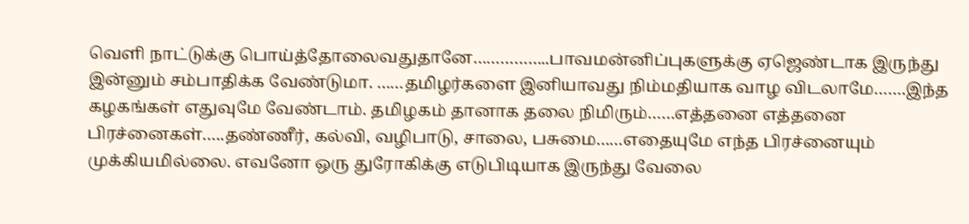வெளி நாட்டுக்கு பொய்த்தோலைவதுதானே……………..பாவமன்னிப்புகளுக்கு ஏஜெண்டாக இருந்து இன்னும் சம்பாதிக்க வேண்டுமா. ……தமிழர்களை இனியாவது நிம்மதியாக வாழ விடலாமே…….இந்த கழகங்கள் எதுவுமே வேண்டாம். தமிழகம் தானாக தலை நிமிரும்……எத்தனை எத்தனை பிரச்னைகள்…..தண்ணீர், கல்வி, வழிபாடு, சாலை, பசுமை……எதையுமே எந்த பிரச்னையும் முக்கியமில்லை. எவனோ ஒரு துரோகிக்கு எடுபிடியாக இருந்து வேலை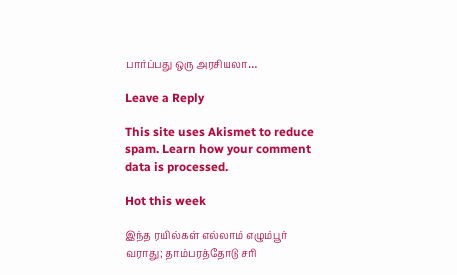பார்ப்பது ஒரு அரசியலா…

Leave a Reply

This site uses Akismet to reduce spam. Learn how your comment data is processed.

Hot this week

இந்த ரயில்கள் எல்லாம் எழும்பூர் வராது; தாம்பரத்தோடு சரி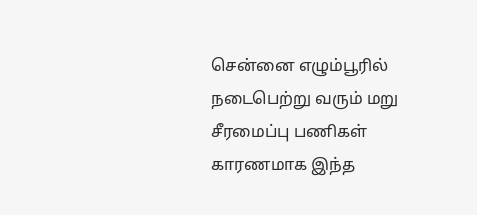சென்னை எழும்பூரில் நடைபெற்று வரும் மறு சீரமைப்பு பணிகள் காரணமாக இந்த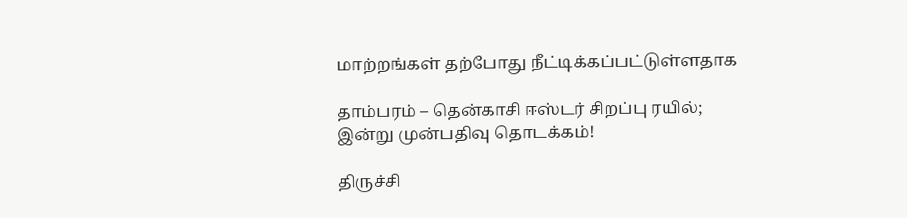மாற்றங்கள் தற்போது நீட்டிக்கப்பட்டுள்ளதாக‌

தாம்பரம் – தென்காசி ஈஸ்டர் சிறப்பு ரயில்; இன்று முன்பதிவு தொடக்கம்!

திருச்சி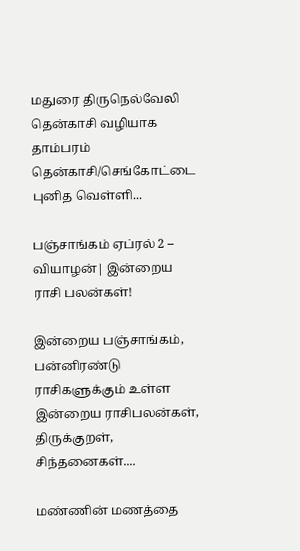மதுரை திருநெல்வேலி தென்காசி வழியாக தாம்பரம் தென்காசி/செங்கோட்டை புனித வெள்ளி...

பஞ்சாங்கம் ஏப்ரல் 2 – வியாழன்| இன்றைய ராசி பலன்கள்!

இன்றைய பஞ்சாங்கம், பன்னிரண்டு ராசிகளுக்கும் உள்ள இன்றைய ராசிபலன்கள், திருக்குறள், சிந்தனைகள்....

மண்ணின் மணத்தை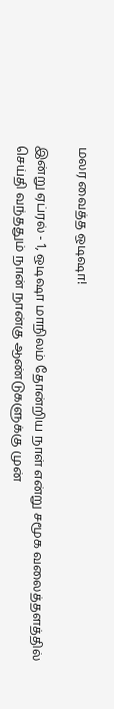மலர வைத்த ஒடிஷா!

இன்று ஏப்ரல் - 1, ஒடிஷா மாநிலம் தோன்றிய நாள் என்று சமூக வலைத்தளத்தில் செய்தி வந்ததும் நான் நான்கு ஆண்டுகளுக்கு முன்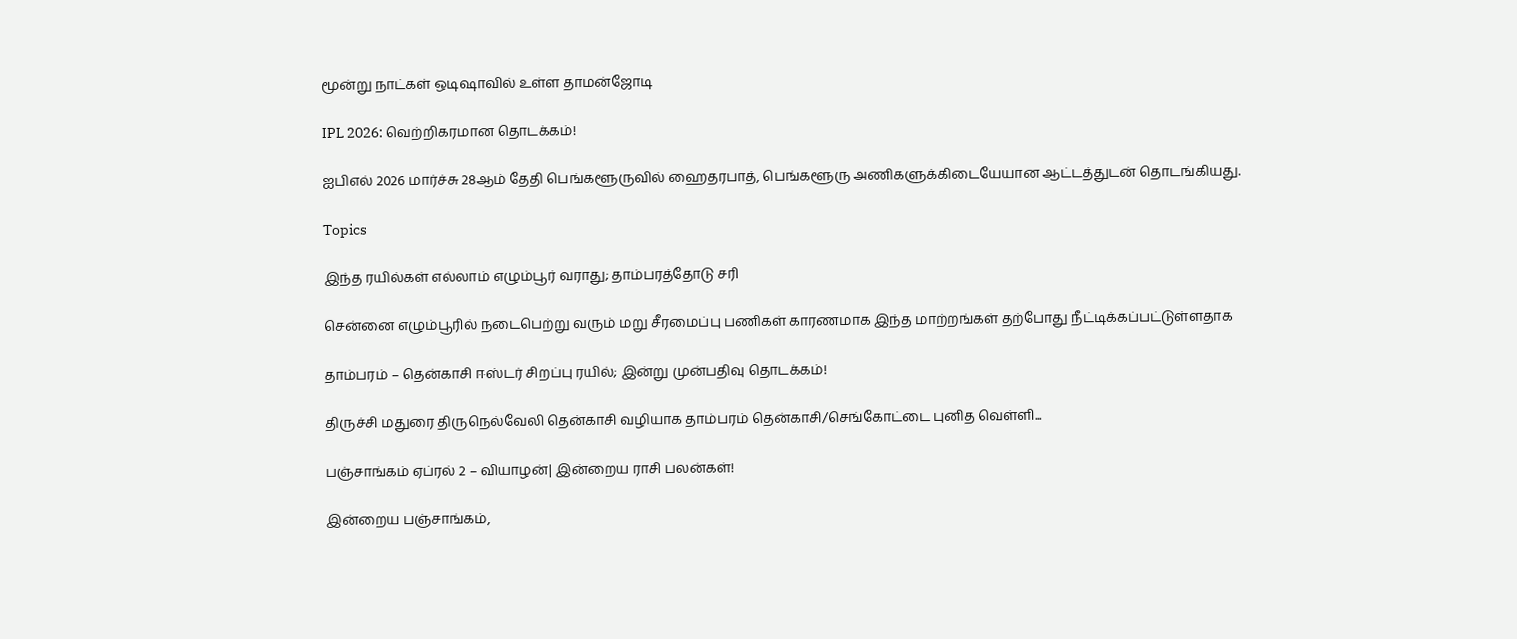மூன்று நாட்கள் ஒடிஷாவில் உள்ள தாமன்ஜோடி

IPL 2026: வெற்றிகரமான தொடக்கம்!

ஐபிஎல் 2026 மார்ச்சு 28ஆம் தேதி பெங்களூருவில் ஹைதரபாத், பெங்களூரு அணிகளுக்கிடையேயான ஆட்டத்துடன் தொடங்கியது.

Topics

இந்த ரயில்கள் எல்லாம் எழும்பூர் வராது; தாம்பரத்தோடு சரி

சென்னை எழும்பூரில் நடைபெற்று வரும் மறு சீரமைப்பு பணிகள் காரணமாக இந்த மாற்றங்கள் தற்போது நீட்டிக்கப்பட்டுள்ளதாக‌

தாம்பரம் – தென்காசி ஈஸ்டர் சிறப்பு ரயில்; இன்று முன்பதிவு தொடக்கம்!

திருச்சி மதுரை திருநெல்வேலி தென்காசி வழியாக தாம்பரம் தென்காசி/செங்கோட்டை புனித வெள்ளி...

பஞ்சாங்கம் ஏப்ரல் 2 – வியாழன்| இன்றைய ராசி பலன்கள்!

இன்றைய பஞ்சாங்கம்,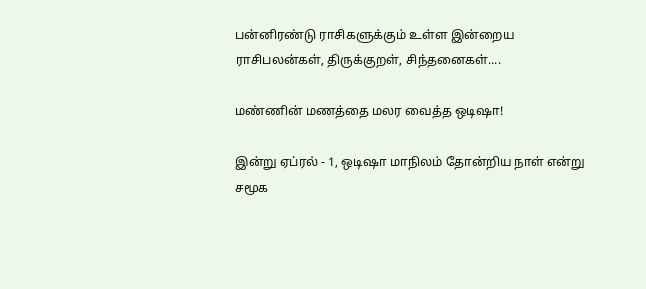பன்னிரண்டு ராசிகளுக்கும் உள்ள இன்றைய ராசிபலன்கள், திருக்குறள், சிந்தனைகள்....

மண்ணின் மணத்தை மலர வைத்த ஒடிஷா!

இன்று ஏப்ரல் - 1, ஒடிஷா மாநிலம் தோன்றிய நாள் என்று சமூக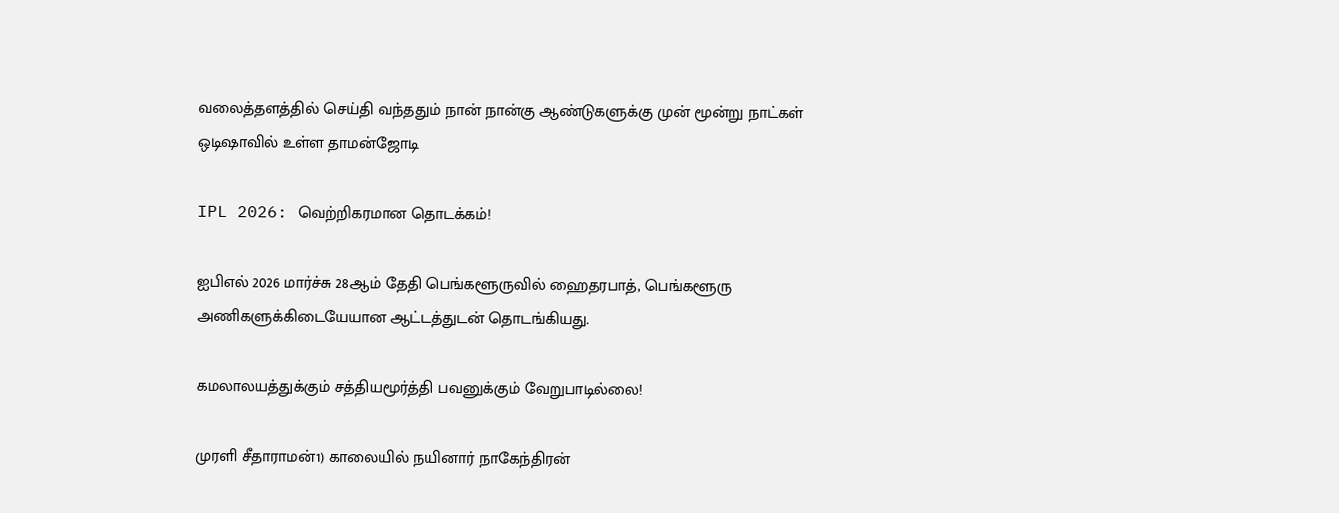வலைத்தளத்தில் செய்தி வந்ததும் நான் நான்கு ஆண்டுகளுக்கு முன் மூன்று நாட்கள் ஒடிஷாவில் உள்ள தாமன்ஜோடி

IPL 2026: வெற்றிகரமான தொடக்கம்!

ஐபிஎல் 2026 மார்ச்சு 28ஆம் தேதி பெங்களூருவில் ஹைதரபாத், பெங்களூரு அணிகளுக்கிடையேயான ஆட்டத்துடன் தொடங்கியது.

கமலாலயத்துக்கும் சத்தியமூர்த்தி பவனுக்கும் வேறுபாடில்லை!

முரளி சீதாராமன்1) காலையில் நயினார் நாகேந்திரன்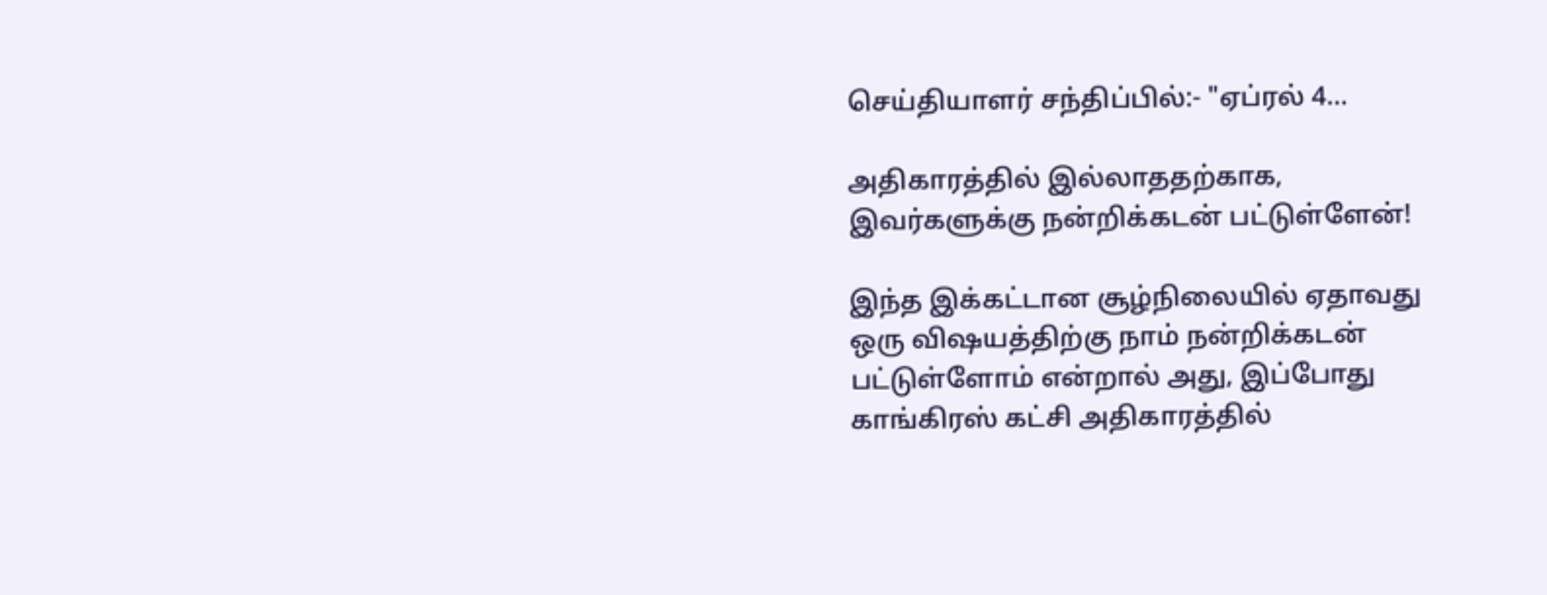செய்தியாளர் சந்திப்பில்:- "ஏப்ரல் 4...

அதிகாரத்தில் இல்லாததற்காக, இவர்களுக்கு நன்றிக்கடன் பட்டுள்ளேன்!

இந்த இக்கட்டான சூழ்நிலையில் ஏதாவது ஒரு விஷயத்திற்கு நாம் நன்றிக்கடன் பட்டுள்ளோம் என்றால் அது, இப்போது காங்கிரஸ் கட்சி அதிகாரத்தில்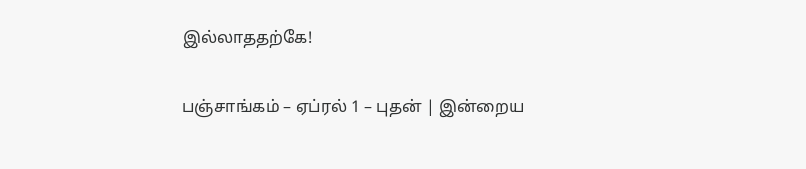இல்லாததற்கே!

பஞ்சாங்கம் – ஏப்ரல் 1 – புதன் | இன்றைய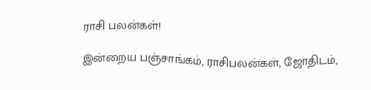ராசி பலன்கள்!

இன்றைய பஞ்சாங்கம், ராசிபலன்கள், ஜோதிடம்,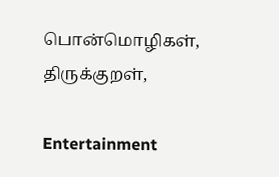பொன்மொழிகள், திருக்குறள்,

Entertainment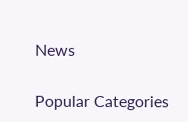News

Popular Categories